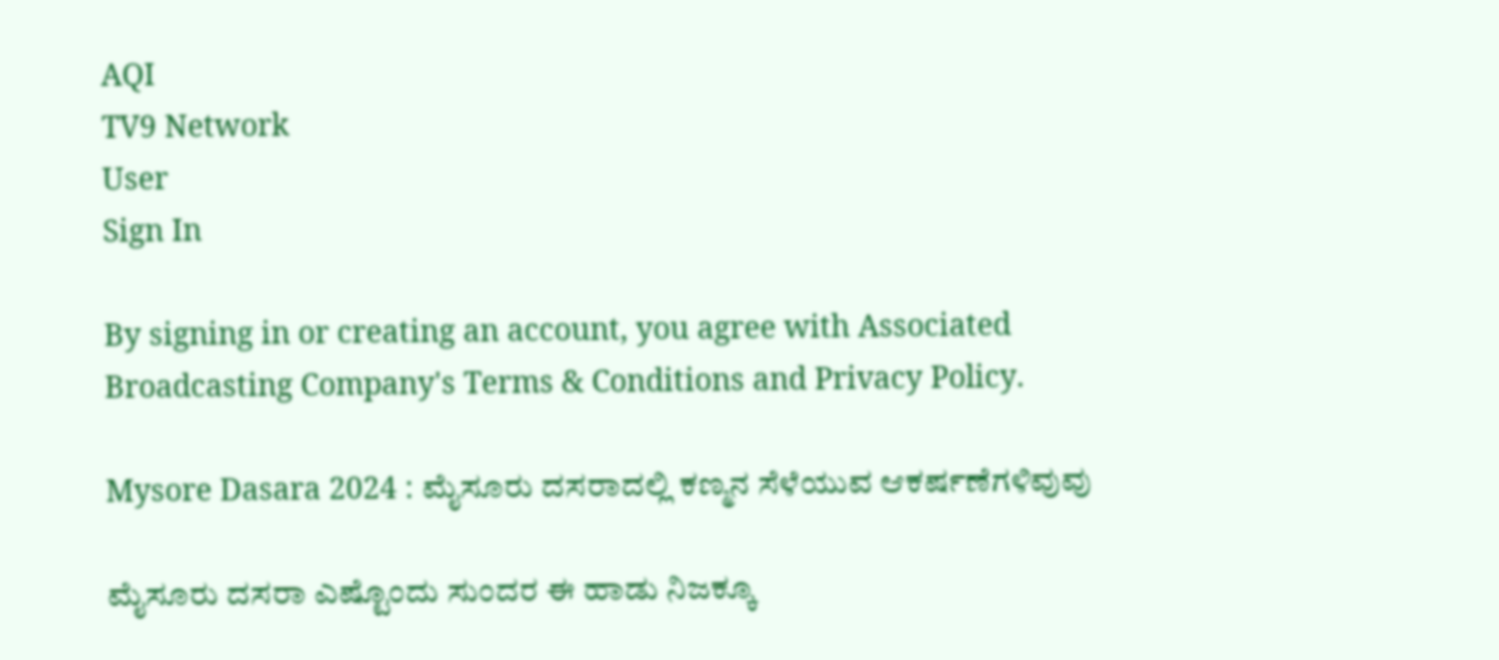AQI
TV9 Network
User
Sign In

By signing in or creating an account, you agree with Associated Broadcasting Company's Terms & Conditions and Privacy Policy.

Mysore Dasara 2024 : ಮೈಸೂರು ದಸರಾದಲ್ಲಿ ಕಣ್ಮನ ಸೆಳೆಯುವ ಆಕರ್ಷಣೆಗಳಿವುವು

ಮೈಸೂರು ದಸರಾ ಎಷ್ಟೊಂದು ಸುಂದರ ಈ ಹಾಡು ನಿಜಕ್ಕೂ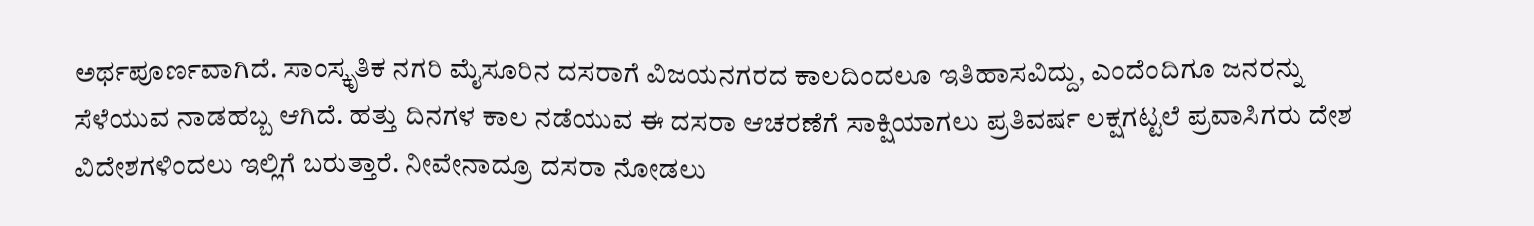ಅರ್ಥಪೂರ್ಣವಾಗಿದೆ. ಸಾಂಸ್ಕೃತಿಕ ನಗರಿ ಮೈಸೂರಿನ ದಸರಾಗೆ ವಿಜಯನಗರದ ಕಾಲದಿಂದಲೂ ಇತಿಹಾಸವಿದ್ದು, ಎಂದೆಂದಿಗೂ ಜನರನ್ನು ಸೆಳೆಯುವ ನಾಡಹಬ್ಬ ಆಗಿದೆ. ಹತ್ತು ದಿನಗಳ ಕಾಲ ನಡೆಯುವ ಈ ದಸರಾ ಆಚರಣೆಗೆ ಸಾಕ್ಷಿಯಾಗಲು ಪ್ರತಿವರ್ಷ ಲಕ್ಷಗಟ್ಟಲೆ ಪ್ರವಾಸಿಗರು ದೇಶ ವಿದೇಶಗಳಿಂದಲು ಇಲ್ಲಿಗೆ ಬರುತ್ತಾರೆ. ನೀವೇನಾದ್ರೂ ದಸರಾ ನೋಡಲು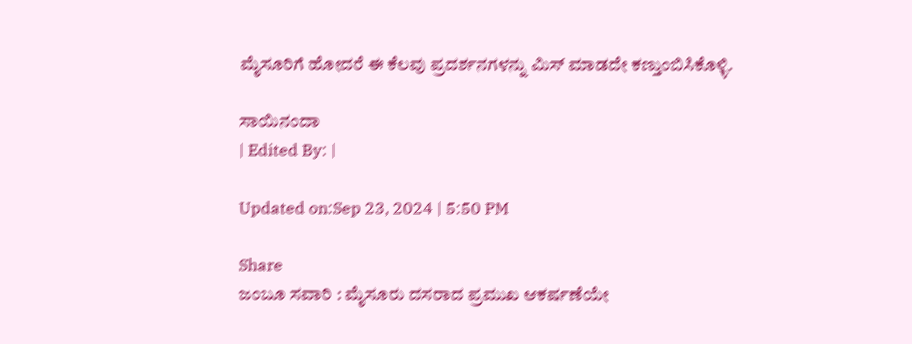ಮೈಸೂರಿಗೆ ಹೋದರೆ ಈ ಕೆಲವು ಪ್ರದರ್ಶನಗಳನ್ನು ಮಿಸ್ ಮಾಡದೇ ಕಣ್ತುಂಬಿಸಿಕೊಳ್ಳಿ.

ಸಾಯಿನಂದಾ
| Edited By: |

Updated on:Sep 23, 2024 | 5:50 PM

Share
ಜಂಬೂ ಸವಾರಿ : ಮೈಸೂರು ದಸರಾದ ಪ್ರಮುಖ ಆಕರ್ಷಣೆಯೇ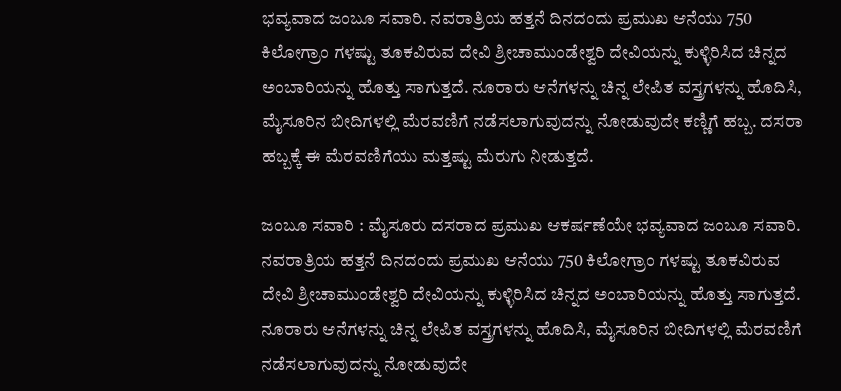ಭವ್ಯವಾದ ಜಂಬೂ ಸವಾರಿ. ನವರಾತ್ರಿಯ ಹತ್ತನೆ ದಿನದಂದು ಪ್ರಮುಖ ಆನೆಯು 750 ಕಿಲೋಗ್ರಾಂ ಗಳಷ್ಟು ತೂಕವಿರುವ ದೇವಿ ಶ್ರೀಚಾಮುಂಡೇಶ್ವರಿ ದೇವಿಯನ್ನು ಕುಳ್ಳಿರಿಸಿದ ಚಿನ್ನದ ಅಂಬಾರಿಯನ್ನು ಹೊತ್ತು ಸಾಗುತ್ತದೆ. ನೂರಾರು ಆನೆಗಳನ್ನು ಚಿನ್ನ ಲೇಪಿತ ವಸ್ತ್ರಗಳನ್ನು ಹೊದಿಸಿ, ಮೈಸೂರಿನ ಬೀದಿಗಳಲ್ಲಿ ಮೆರವಣಿಗೆ ನಡೆಸಲಾಗುವುದನ್ನು ನೋಡುವುದೇ ಕಣ್ಣಿಗೆ ಹಬ್ಬ. ದಸರಾ ಹಬ್ಬಕ್ಕೆ ಈ ಮೆರವಣಿಗೆಯು ಮತ್ತಷ್ಟು ಮೆರುಗು ನೀಡುತ್ತದೆ.

ಜಂಬೂ ಸವಾರಿ : ಮೈಸೂರು ದಸರಾದ ಪ್ರಮುಖ ಆಕರ್ಷಣೆಯೇ ಭವ್ಯವಾದ ಜಂಬೂ ಸವಾರಿ. ನವರಾತ್ರಿಯ ಹತ್ತನೆ ದಿನದಂದು ಪ್ರಮುಖ ಆನೆಯು 750 ಕಿಲೋಗ್ರಾಂ ಗಳಷ್ಟು ತೂಕವಿರುವ ದೇವಿ ಶ್ರೀಚಾಮುಂಡೇಶ್ವರಿ ದೇವಿಯನ್ನು ಕುಳ್ಳಿರಿಸಿದ ಚಿನ್ನದ ಅಂಬಾರಿಯನ್ನು ಹೊತ್ತು ಸಾಗುತ್ತದೆ. ನೂರಾರು ಆನೆಗಳನ್ನು ಚಿನ್ನ ಲೇಪಿತ ವಸ್ತ್ರಗಳನ್ನು ಹೊದಿಸಿ, ಮೈಸೂರಿನ ಬೀದಿಗಳಲ್ಲಿ ಮೆರವಣಿಗೆ ನಡೆಸಲಾಗುವುದನ್ನು ನೋಡುವುದೇ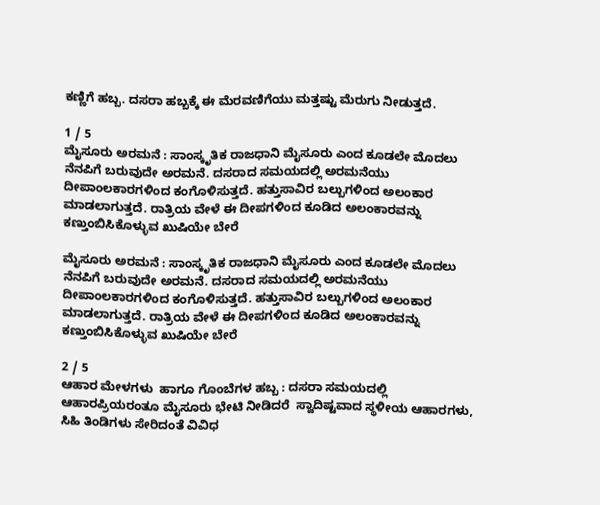ಕಣ್ಣಿಗೆ ಹಬ್ಬ. ದಸರಾ ಹಬ್ಬಕ್ಕೆ ಈ ಮೆರವಣಿಗೆಯು ಮತ್ತಷ್ಟು ಮೆರುಗು ನೀಡುತ್ತದೆ.

1 / 5
ಮೈಸೂರು ಅರಮನೆ : ಸಾಂಸ್ಕೃತಿಕ ರಾಜಧಾನಿ ಮೈಸೂರು ಎಂದ ಕೂಡಲೇ ಮೊದಲು ನೆನಪಿಗೆ ಬರುವುದೇ ಅರಮನೆ. ದಸರಾದ ಸಮಯದಲ್ಲಿ ಅರಮನೆಯು ದೀಪಾಂಲಕಾರಗಳಿಂದ ಕಂಗೊಳಿಸುತ್ತದೆ. ಹತ್ತುಸಾವಿರ ಬಲ್ಬುಗಳಿಂದ ಅಲಂಕಾರ ಮಾಡಲಾಗುತ್ತದೆ. ರಾತ್ರಿಯ ವೇಳೆ ಈ ದೀಪಗಳಿಂದ ಕೂಡಿದ ಅಲಂಕಾರವನ್ನು ಕಣ್ತುಂಬಿಸಿಕೊಳ್ಳುವ ಖುಷಿಯೇ ಬೇರೆ

ಮೈಸೂರು ಅರಮನೆ : ಸಾಂಸ್ಕೃತಿಕ ರಾಜಧಾನಿ ಮೈಸೂರು ಎಂದ ಕೂಡಲೇ ಮೊದಲು ನೆನಪಿಗೆ ಬರುವುದೇ ಅರಮನೆ. ದಸರಾದ ಸಮಯದಲ್ಲಿ ಅರಮನೆಯು ದೀಪಾಂಲಕಾರಗಳಿಂದ ಕಂಗೊಳಿಸುತ್ತದೆ. ಹತ್ತುಸಾವಿರ ಬಲ್ಬುಗಳಿಂದ ಅಲಂಕಾರ ಮಾಡಲಾಗುತ್ತದೆ. ರಾತ್ರಿಯ ವೇಳೆ ಈ ದೀಪಗಳಿಂದ ಕೂಡಿದ ಅಲಂಕಾರವನ್ನು ಕಣ್ತುಂಬಿಸಿಕೊಳ್ಳುವ ಖುಷಿಯೇ ಬೇರೆ

2 / 5
ಆಹಾರ ಮೇಳಗಳು  ಹಾಗೂ ಗೊಂಬೆಗಳ ಹಬ್ಬ : ದಸರಾ ಸಮಯದಲ್ಲಿ ಆಹಾರಪ್ರಿಯರಂತೂ ಮೈಸೂರು ಭೇಟಿ ನೀಡಿದರೆ  ಸ್ವಾದಿಷ್ಟವಾದ ಸ್ಥಳೀಯ ಆಹಾರಗಳು, ಸಿಹಿ ತಿಂಡಿಗಳು ಸೇರಿದಂತೆ ವಿವಿಧ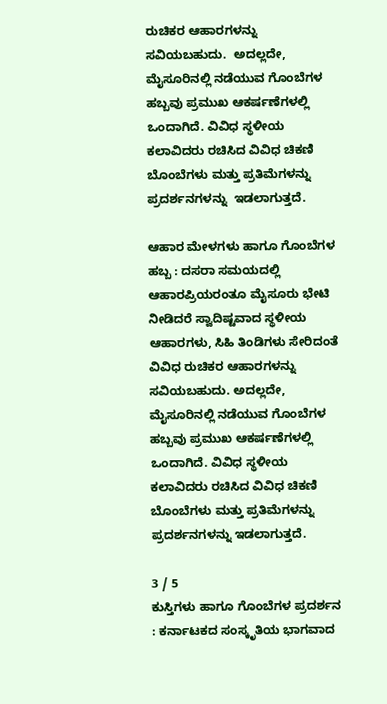ರುಚಿಕರ ಆಹಾರಗಳನ್ನು ಸವಿಯಬಹುದು.  ಅದಲ್ಲದೇ, ಮೈಸೂರಿನಲ್ಲಿ ನಡೆಯುವ ಗೊಂಬೆಗಳ ಹಬ್ಬವು ಪ್ರಮುಖ ಆಕರ್ಷಣೆಗಳಲ್ಲಿ ಒಂದಾಗಿದೆ. ವಿವಿಧ ಸ್ಥಳೀಯ ಕಲಾವಿದರು ರಚಿಸಿದ ವಿವಿಧ ಚಿಕಣಿ ಬೊಂಬೆಗಳು ಮತ್ತು ಪ್ರತಿಮೆಗಳನ್ನು ಪ್ರದರ್ಶನಗಳನ್ನು  ಇಡಲಾಗುತ್ತದೆ.

ಆಹಾರ ಮೇಳಗಳು ಹಾಗೂ ಗೊಂಬೆಗಳ ಹಬ್ಬ : ದಸರಾ ಸಮಯದಲ್ಲಿ ಆಹಾರಪ್ರಿಯರಂತೂ ಮೈಸೂರು ಭೇಟಿ ನೀಡಿದರೆ ಸ್ವಾದಿಷ್ಟವಾದ ಸ್ಥಳೀಯ ಆಹಾರಗಳು, ಸಿಹಿ ತಿಂಡಿಗಳು ಸೇರಿದಂತೆ ವಿವಿಧ ರುಚಿಕರ ಆಹಾರಗಳನ್ನು ಸವಿಯಬಹುದು. ಅದಲ್ಲದೇ, ಮೈಸೂರಿನಲ್ಲಿ ನಡೆಯುವ ಗೊಂಬೆಗಳ ಹಬ್ಬವು ಪ್ರಮುಖ ಆಕರ್ಷಣೆಗಳಲ್ಲಿ ಒಂದಾಗಿದೆ. ವಿವಿಧ ಸ್ಥಳೀಯ ಕಲಾವಿದರು ರಚಿಸಿದ ವಿವಿಧ ಚಿಕಣಿ ಬೊಂಬೆಗಳು ಮತ್ತು ಪ್ರತಿಮೆಗಳನ್ನು ಪ್ರದರ್ಶನಗಳನ್ನು ಇಡಲಾಗುತ್ತದೆ.

3 / 5
ಕುಸ್ತಿಗಳು ಹಾಗೂ ಗೊಂಬೆಗಳ ಪ್ರದರ್ಶನ : ಕರ್ನಾಟಕದ ಸಂಸ್ಕೃತಿಯ ಭಾಗವಾದ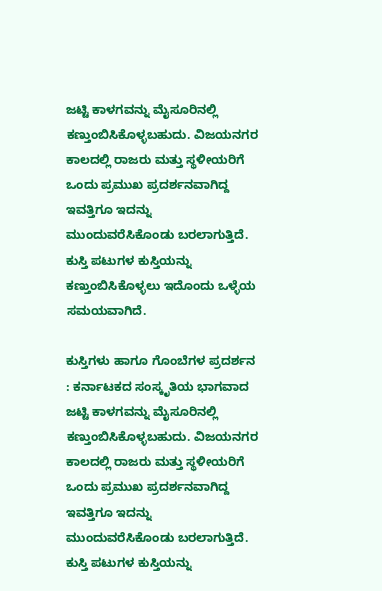ಜಟ್ಟಿ ಕಾಳಗವನ್ನು ಮೈಸೂರಿನಲ್ಲಿ ಕಣ್ತುಂಬಿಸಿಕೊಳ್ಳಬಹುದು. ವಿಜಯನಗರ ಕಾಲದಲ್ಲಿ ರಾಜರು ಮತ್ತು ಸ್ಥಳೀಯರಿಗೆ ಒಂದು ಪ್ರಮುಖ ಪ್ರದರ್ಶನವಾಗಿದ್ದ ಇವತ್ತಿಗೂ ಇದನ್ನು ಮುಂದುವರೆಸಿಕೊಂಡು ಬರಲಾಗುತ್ತಿದೆ. ಕುಸ್ತಿ ಪಟುಗಳ ಕುಸ್ತಿಯನ್ನು ಕಣ್ತುಂಬಿಸಿಕೊಳ್ಳಲು ಇದೊಂದು ಒಳ್ಳೆಯ ಸಮಯವಾಗಿದೆ.

ಕುಸ್ತಿಗಳು ಹಾಗೂ ಗೊಂಬೆಗಳ ಪ್ರದರ್ಶನ : ಕರ್ನಾಟಕದ ಸಂಸ್ಕೃತಿಯ ಭಾಗವಾದ ಜಟ್ಟಿ ಕಾಳಗವನ್ನು ಮೈಸೂರಿನಲ್ಲಿ ಕಣ್ತುಂಬಿಸಿಕೊಳ್ಳಬಹುದು. ವಿಜಯನಗರ ಕಾಲದಲ್ಲಿ ರಾಜರು ಮತ್ತು ಸ್ಥಳೀಯರಿಗೆ ಒಂದು ಪ್ರಮುಖ ಪ್ರದರ್ಶನವಾಗಿದ್ದ ಇವತ್ತಿಗೂ ಇದನ್ನು ಮುಂದುವರೆಸಿಕೊಂಡು ಬರಲಾಗುತ್ತಿದೆ. ಕುಸ್ತಿ ಪಟುಗಳ ಕುಸ್ತಿಯನ್ನು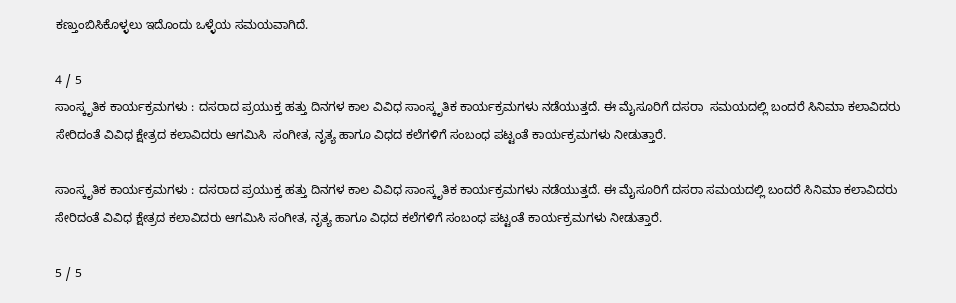ಕಣ್ತುಂಬಿಸಿಕೊಳ್ಳಲು ಇದೊಂದು ಒಳ್ಳೆಯ ಸಮಯವಾಗಿದೆ.

4 / 5
ಸಾಂಸ್ಕೃತಿಕ ಕಾರ್ಯಕ್ರಮಗಳು : ದಸರಾದ ಪ್ರಯುಕ್ತ ಹತ್ತು ದಿನಗಳ ಕಾಲ ವಿವಿಧ ಸಾಂಸ್ಕೃತಿಕ ಕಾರ್ಯಕ್ರಮಗಳು ನಡೆಯುತ್ತದೆ. ಈ ಮೈಸೂರಿಗೆ ದಸರಾ  ಸಮಯದಲ್ಲಿ ಬಂದರೆ ಸಿನಿಮಾ ಕಲಾವಿದರು ಸೇರಿದಂತೆ ವಿವಿಧ ಕ್ಷೇತ್ರದ ಕಲಾವಿದರು ಆಗಮಿಸಿ  ಸಂಗೀತ, ನೃತ್ಯ ಹಾಗೂ ವಿಧದ ಕಲೆಗಳಿಗೆ ಸಂಬಂಧ ಪಟ್ಟಂತೆ ಕಾರ್ಯಕ್ರಮಗಳು ನೀಡುತ್ತಾರೆ.

ಸಾಂಸ್ಕೃತಿಕ ಕಾರ್ಯಕ್ರಮಗಳು : ದಸರಾದ ಪ್ರಯುಕ್ತ ಹತ್ತು ದಿನಗಳ ಕಾಲ ವಿವಿಧ ಸಾಂಸ್ಕೃತಿಕ ಕಾರ್ಯಕ್ರಮಗಳು ನಡೆಯುತ್ತದೆ. ಈ ಮೈಸೂರಿಗೆ ದಸರಾ ಸಮಯದಲ್ಲಿ ಬಂದರೆ ಸಿನಿಮಾ ಕಲಾವಿದರು ಸೇರಿದಂತೆ ವಿವಿಧ ಕ್ಷೇತ್ರದ ಕಲಾವಿದರು ಆಗಮಿಸಿ ಸಂಗೀತ, ನೃತ್ಯ ಹಾಗೂ ವಿಧದ ಕಲೆಗಳಿಗೆ ಸಂಬಂಧ ಪಟ್ಟಂತೆ ಕಾರ್ಯಕ್ರಮಗಳು ನೀಡುತ್ತಾರೆ.

5 / 5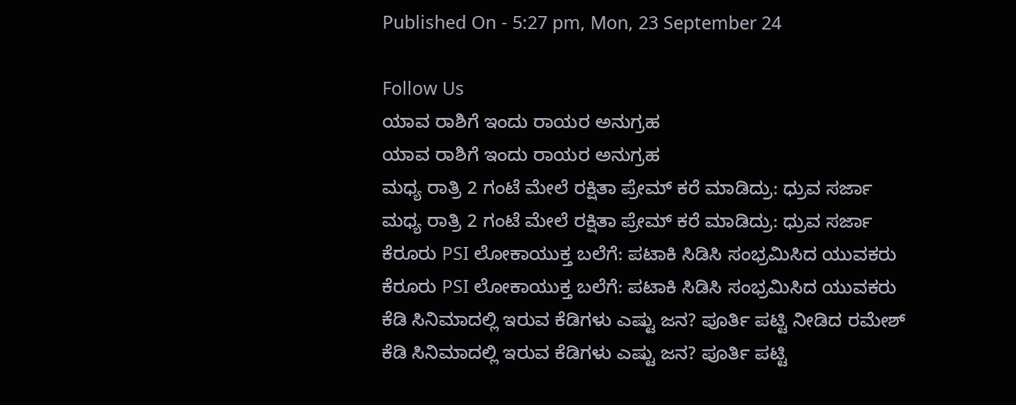Published On - 5:27 pm, Mon, 23 September 24

Follow Us
ಯಾವ ರಾಶಿಗೆ ಇಂದು ರಾಯರ ಅನುಗ್ರಹ
ಯಾವ ರಾಶಿಗೆ ಇಂದು ರಾಯರ ಅನುಗ್ರಹ
ಮಧ್ಯ ರಾತ್ರಿ 2 ಗಂಟೆ ಮೇಲೆ ರಕ್ಷಿತಾ ಪ್ರೇಮ್ ಕರೆ ಮಾಡಿದ್ರು: ಧ್ರುವ ಸರ್ಜಾ
ಮಧ್ಯ ರಾತ್ರಿ 2 ಗಂಟೆ ಮೇಲೆ ರಕ್ಷಿತಾ ಪ್ರೇಮ್ ಕರೆ ಮಾಡಿದ್ರು: ಧ್ರುವ ಸರ್ಜಾ
ಕೆರೂರು PSI ಲೋಕಾಯುಕ್ತ ಬಲೆಗೆ: ಪಟಾಕಿ ಸಿಡಿಸಿ ಸಂಭ್ರಮಿಸಿದ ಯುವಕರು
ಕೆರೂರು PSI ಲೋಕಾಯುಕ್ತ ಬಲೆಗೆ: ಪಟಾಕಿ ಸಿಡಿಸಿ ಸಂಭ್ರಮಿಸಿದ ಯುವಕರು
ಕೆಡಿ ಸಿನಿಮಾದಲ್ಲಿ ಇರುವ ಕೆಡಿಗಳು ಎಷ್ಟು ಜನ? ಪೂರ್ತಿ ಪಟ್ಟಿ ನೀಡಿದ ರಮೇಶ್
ಕೆಡಿ ಸಿನಿಮಾದಲ್ಲಿ ಇರುವ ಕೆಡಿಗಳು ಎಷ್ಟು ಜನ? ಪೂರ್ತಿ ಪಟ್ಟಿ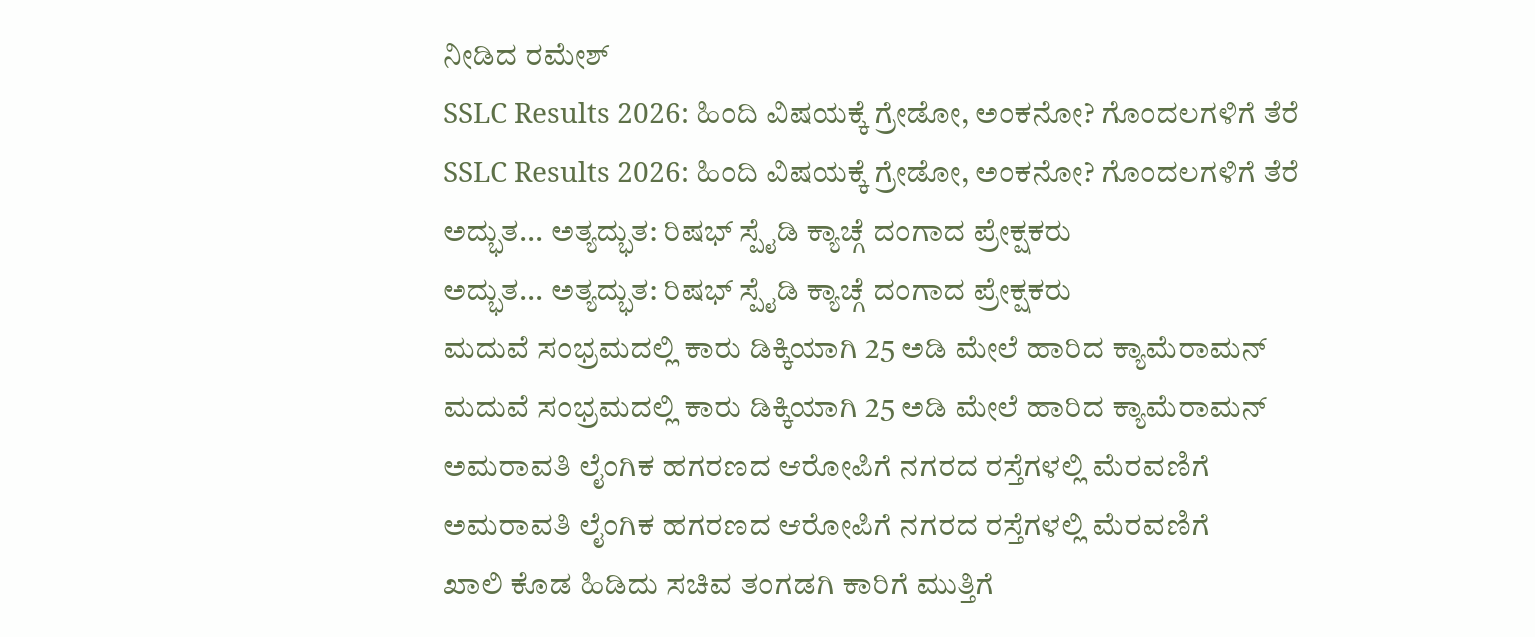ನೀಡಿದ ರಮೇಶ್
SSLC Results 2026: ಹಿಂದಿ ವಿಷಯಕ್ಕೆ ಗ್ರೇಡೋ, ಅಂಕನೋ? ಗೊಂದಲಗಳಿಗೆ ತೆರೆ
SSLC Results 2026: ಹಿಂದಿ ವಿಷಯಕ್ಕೆ ಗ್ರೇಡೋ, ಅಂಕನೋ? ಗೊಂದಲಗಳಿಗೆ ತೆರೆ
ಅದ್ಭುತ... ಅತ್ಯದ್ಭುತ: ರಿಷಭ್ ಸ್ಪೈಡಿ ಕ್ಯಾಚ್ಗೆ ದಂಗಾದ ಪ್ರೇಕ್ಷಕರು
ಅದ್ಭುತ... ಅತ್ಯದ್ಭುತ: ರಿಷಭ್ ಸ್ಪೈಡಿ ಕ್ಯಾಚ್ಗೆ ದಂಗಾದ ಪ್ರೇಕ್ಷಕರು
ಮದುವೆ ಸಂಭ್ರಮದಲ್ಲಿ ಕಾರು ಡಿಕ್ಕಿಯಾಗಿ 25 ಅಡಿ ಮೇಲೆ ಹಾರಿದ ಕ್ಯಾಮೆರಾಮನ್
ಮದುವೆ ಸಂಭ್ರಮದಲ್ಲಿ ಕಾರು ಡಿಕ್ಕಿಯಾಗಿ 25 ಅಡಿ ಮೇಲೆ ಹಾರಿದ ಕ್ಯಾಮೆರಾಮನ್
ಅಮರಾವತಿ ಲೈಂಗಿಕ ಹಗರಣದ ಆರೋಪಿಗೆ ನಗರದ ರಸ್ತೆಗಳಲ್ಲಿ ಮೆರವಣಿಗೆ
ಅಮರಾವತಿ ಲೈಂಗಿಕ ಹಗರಣದ ಆರೋಪಿಗೆ ನಗರದ ರಸ್ತೆಗಳಲ್ಲಿ ಮೆರವಣಿಗೆ
ಖಾಲಿ ಕೊಡ ಹಿಡಿದು ಸಚಿವ ತಂಗಡಗಿ ಕಾರಿಗೆ ಮುತ್ತಿಗೆ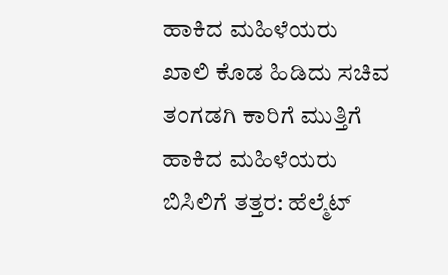ಹಾಕಿದ ಮಹಿಳೆಯರು
ಖಾಲಿ ಕೊಡ ಹಿಡಿದು ಸಚಿವ ತಂಗಡಗಿ ಕಾರಿಗೆ ಮುತ್ತಿಗೆ ಹಾಕಿದ ಮಹಿಳೆಯರು
ಬಿಸಿಲಿಗೆ ತತ್ತರ: ಹೆಲ್ಮೆಟ್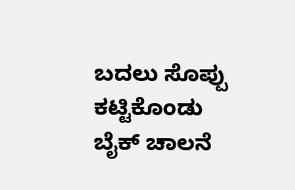ಬದಲು ಸೊಪ್ಪು ಕಟ್ಟಿಕೊಂಡು ಬೈಕ್ ಚಾಲನೆ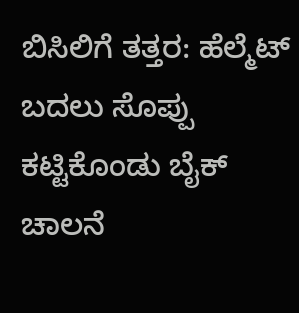ಬಿಸಿಲಿಗೆ ತತ್ತರ: ಹೆಲ್ಮೆಟ್ ಬದಲು ಸೊಪ್ಪು ಕಟ್ಟಿಕೊಂಡು ಬೈಕ್ ಚಾಲನೆ